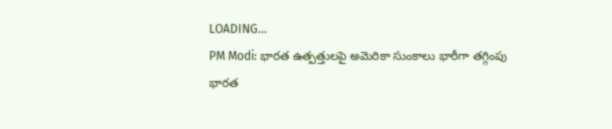LOADING...
PM Modi: భారత ఉత్పత్తులపై అమెరికా సుంకాలు భారీగా తగ్గింపు
భారత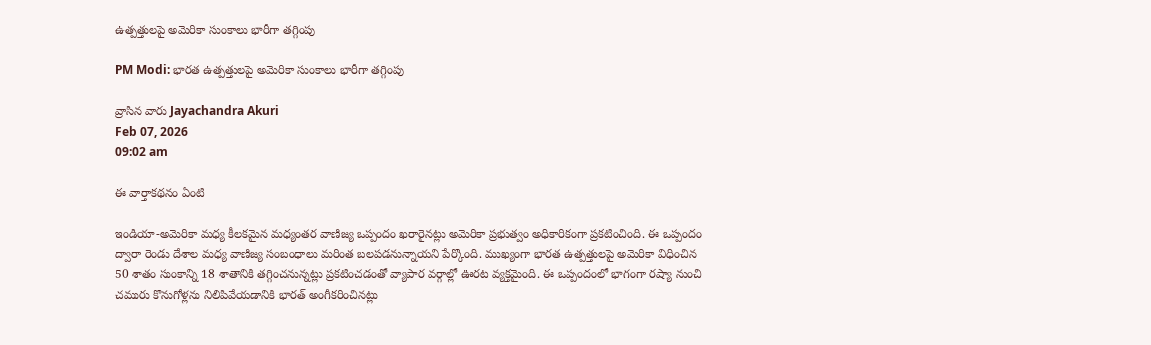ఉత్పత్తులపై అమెరికా సుంకాలు భారీగా తగ్గింపు

PM Modi: భారత ఉత్పత్తులపై అమెరికా సుంకాలు భారీగా తగ్గింపు

వ్రాసిన వారు Jayachandra Akuri
Feb 07, 2026
09:02 am

ఈ వార్తాకథనం ఏంటి

ఇండియా-అమెరికా మధ్య కీలకమైన మధ్యంతర వాణిజ్య ఒప్పందం ఖరారైనట్లు అమెరికా ప్రభుత్వం అధికారికంగా ప్రకటించింది. ఈ ఒప్పందం ద్వారా రెండు దేశాల మధ్య వాణిజ్య సంబంధాలు మరింత బలపడనున్నాయని పేర్కొంది. ముఖ్యంగా భారత ఉత్పత్తులపై అమెరికా విధించిన 50 శాతం సుంకాన్ని 18 శాతానికి తగ్గించనున్నట్లు ప్రకటించడంతో వ్యాపార వర్గాల్లో ఊరట వ్యక్తమైంది. ఈ ఒప్పందంలో భాగంగా రష్యా నుంచి చమురు కొనుగోళ్లను నిలిపివేయడానికి భారత్‌ అంగీకరించినట్లు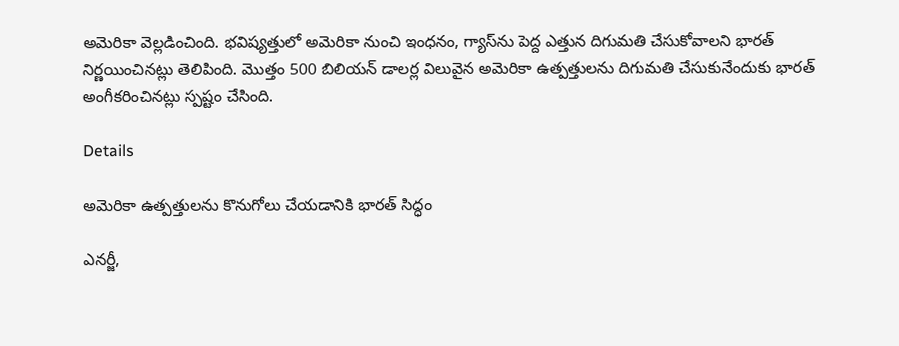అమెరికా వెల్లడించింది. భవిష్యత్తులో అమెరికా నుంచి ఇంధనం, గ్యాస్‌ను పెద్ద ఎత్తున దిగుమతి చేసుకోవాలని భారత్‌ నిర్ణయించినట్లు తెలిపింది. మొత్తం 500 బిలియన్‌ డాలర్ల విలువైన అమెరికా ఉత్పత్తులను దిగుమతి చేసుకునేందుకు భారత్‌ అంగీకరించినట్లు స్పష్టం చేసింది.

Details

అమెరికా ఉత్పత్తులను కొనుగోలు చేయడానికి భారత్ సిద్ధం

ఎనర్జీ,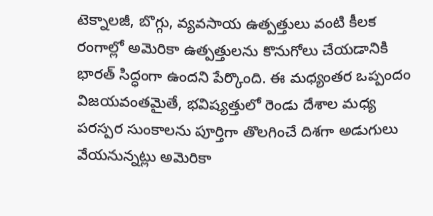టెక్నాలజీ, బొగ్గు, వ్యవసాయ ఉత్పత్తులు వంటి కీలక రంగాల్లో అమెరికా ఉత్పత్తులను కొనుగోలు చేయడానికి భారత్‌ సిద్ధంగా ఉందని పేర్కొంది. ఈ మధ్యంతర ఒప్పందం విజయవంతమైతే, భవిష్యత్తులో రెండు దేశాల మధ్య పరస్పర సుంకాలను పూర్తిగా తొలగించే దిశగా అడుగులు వేయనున్నట్లు అమెరికా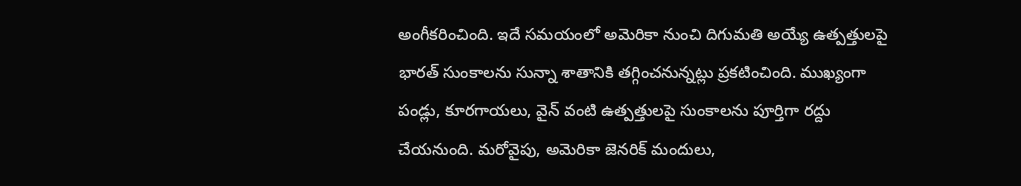అంగీకరించింది. ఇదే సమయంలో అమెరికా నుంచి దిగుమతి అయ్యే ఉత్పత్తులపై భారత్‌ సుంకాలను సున్నా శాతానికి తగ్గించనున్నట్లు ప్రకటించింది. ముఖ్యంగా పండ్లు, కూరగాయలు, వైన్‌ వంటి ఉత్పత్తులపై సుంకాలను పూర్తిగా రద్దు చేయనుంది. మరోవైపు, అమెరికా జెనరిక్‌ మందులు,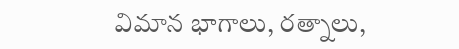విమాన భాగాలు, రత్నాలు,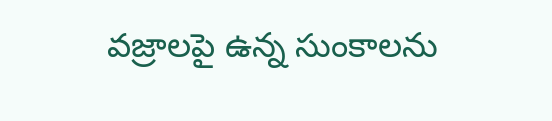వజ్రాలపై ఉన్న సుంకాలను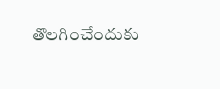తొలగించేందుకు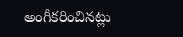అంగీకరించినట్లు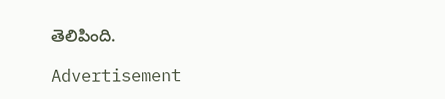తెలిపింది.

Advertisement